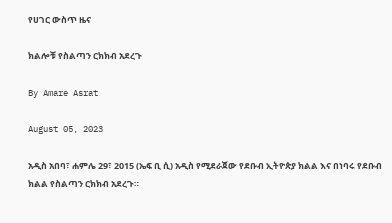የሀገር ውስጥ ዜና

ክልሎቹ የስልጣን ርክክብ አደረጉ

By Amare Asrat

August 05, 2023

አዲስ አበባ፣ ሐምሌ 29፣ 2015 (ኤፍ ቢ ሲ) አዲስ የሚደራጀው የደቡብ ኢትዮጵያ ክልል እና በነባሩ የደቡብ ክልል የስልጣን ርክክብ አደረጉ።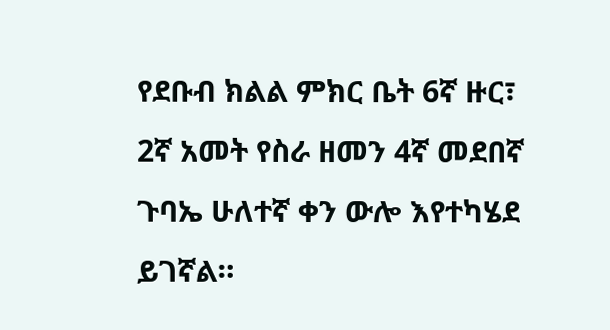የደቡብ ክልል ምክር ቤት 6ኛ ዙር፣ 2ኛ አመት የስራ ዘመን 4ኛ መደበኛ ጉባኤ ሁለተኛ ቀን ውሎ እየተካሄደ ይገኛል።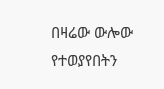በዛሬው ውሎው የተወያየበትን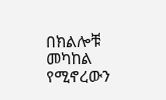በክልሎቹ መካከል የሚኖረውን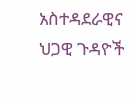አስተዳደራዊና ህጋዊ ጉዳዮች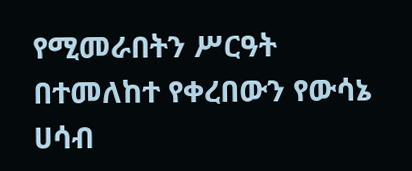የሚመራበትን ሥርዓት በተመለከተ የቀረበውን የውሳኔ ሀሳብ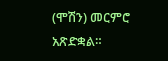(ሞሽን) መርምሮ አጽድቋል።